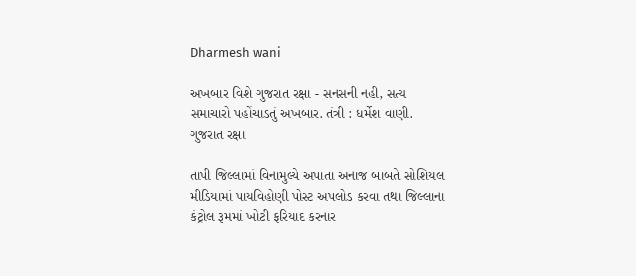Dharmesh wani

અખબાર વિશે ગુજરાત રક્ષા - સનસની નહી, સત્ય સમાચારો પહોંચાડતું અખબાર. તંત્રી : ધર્મેશ વાણી. ગુજરાત રક્ષા

તાપી જિલ્લામાં વિનામુલ્યે અપાતા અનાજ બાબતે સોશિયલ મીડિયામાં પાયવિહોણી પોસ્ટ અપલોડ કરવા તથા જિલ્લાના કંટ્રોલ રૂમમાં ખોટી ફરિયાદ કરનાર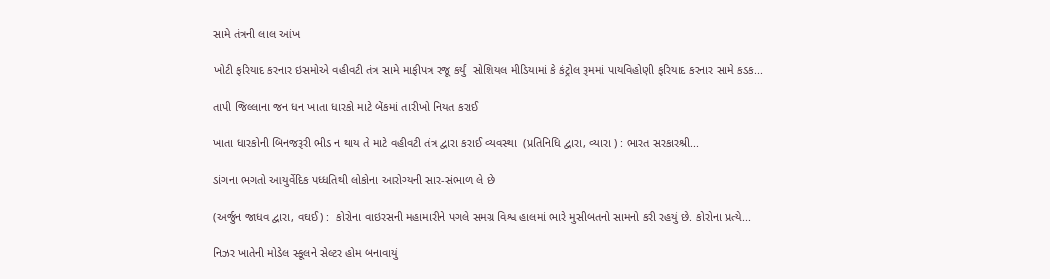સામે તંત્રની લાલ આંખ

ખોટી ફરિયાદ કરનાર ઇસમોએ વહીવટી તંત્ર સામે માફીપત્ર રજૂ કર્યું  સોશિયલ મીડિયામાં કે કંટ્રોલ રૂમમાં પાયવિહોણી ફરિયાદ કરનાર સામે કડક...

તાપી જિલ્લાના જન ધન ખાતા ધારકો માટે બેંકમાં તારીખો નિયત કરાઈ

ખાતા ધારકોની બિનજરૂરી ભીડ ન થાય તે માટે વહીવટી તંત્ર દ્વારા કરાઈ વ્યવસ્થા  (પ્રતિનિધિ દ્વારા, વ્યારા ) : ભારત સરકારશ્રી...

ડાંગના ભગતો આયુર્વેદિક પધ્ધતિથી લોકોના આરોગ્યની સાર-સંભાળ લે છે

(અર્જુન જાધવ દ્વારા, વઘઈ) :  કોરોના વાઇરસની મહામારીને પગલે સમગ્ર વિશ્વ હાલમાં ભારે મુસીબતનો સામનો કરી રહયું છે. કોરોના પ્રત્યે...

નિઝર ખાતેની મોડેલ સ્કૂલને સેલ્ટર હોમ બનાવાયું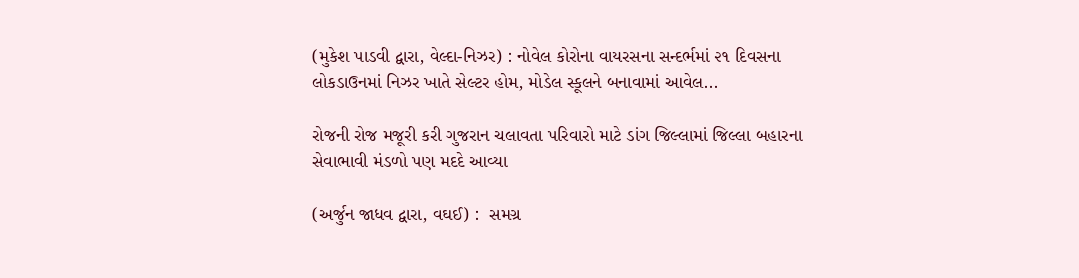(મુકેશ પાડવી દ્વારા, વેલ્દા-નિઝર) : નોવેલ કોરોના વાયરસના સન્દર્ભમાં ૨૧ દિવસના લોકડાઉનમાં નિઝર ખાતે સેલ્ટર હોમ, મોડેલ સ્કૂલને બનાવામાં આવેલ...

રોજની રોજ મજૂરી કરી ગુજરાન ચલાવતા પરિવારો માટે ડાંગ જિલ્લામાં જિલ્લા બહારના સેવાભાવી મંડળો પણ મદદે આવ્યા

(અર્જુન જાધવ દ્વારા, વઘઈ) :  સમગ્ર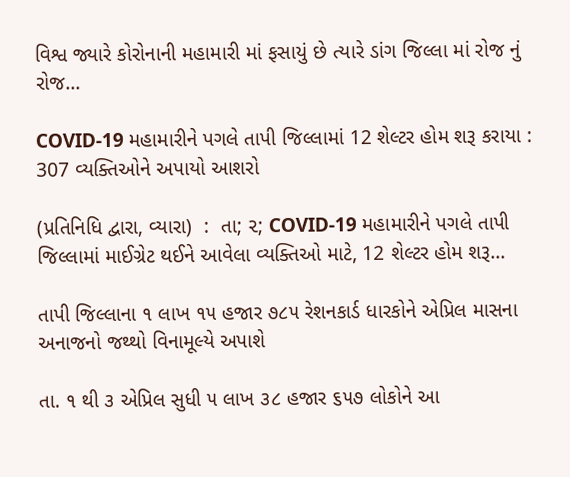વિશ્વ જ્યારે કોરોનાની મહામારી માં ફસાયું છે ત્યારે ડાંગ જિલ્લા માં રોજ નું રોજ...

COVID-19 મહામારીને પગલે તાપી જિલ્લામાં 12 શેલ્ટર હોમ શરૂ કરાયા : 307 વ્યક્તિઓને અપાયો આશરો

(પ્રતિનિધિ દ્વારા, વ્યારા)  :  તા; ૨; COVID-19 મહામારીને પગલે તાપી જિલ્લામાં માઈગ્રેટ થઈને આવેલા વ્યક્તિઓ માટે, 12 શેલ્ટર હોમ શરૂ...

તાપી જિલ્લાના ૧ લાખ ૧૫ હજાર ૭૮૫ રેશનકાર્ડ ધારકોને એપ્રિલ માસના અનાજનો જથ્થો વિનામૂલ્યે અપાશે

તા. ૧ થી ૩ એપ્રિલ સુધી ૫ લાખ ૩૮ હજાર ૬૫૭ લોકોને આ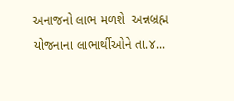અનાજનો લાભ મળશે  અન્નબ્રહ્મ યોજનાના લાભાર્થીઓને તા.૪...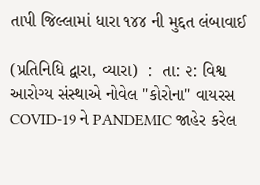તાપી જિલ્લામાં ધારા ૧૪૪ ની મુદ્દત લંબાવાઈ

(પ્રતિનિધિ દ્વારા, વ્યારા)  :  તા: ૨: વિશ્વ આરોગ્ય સંસ્થાએ નોવેલ "કોરોના" વાયરસ COVID-19 ને PANDEMIC જાહેર કરેલ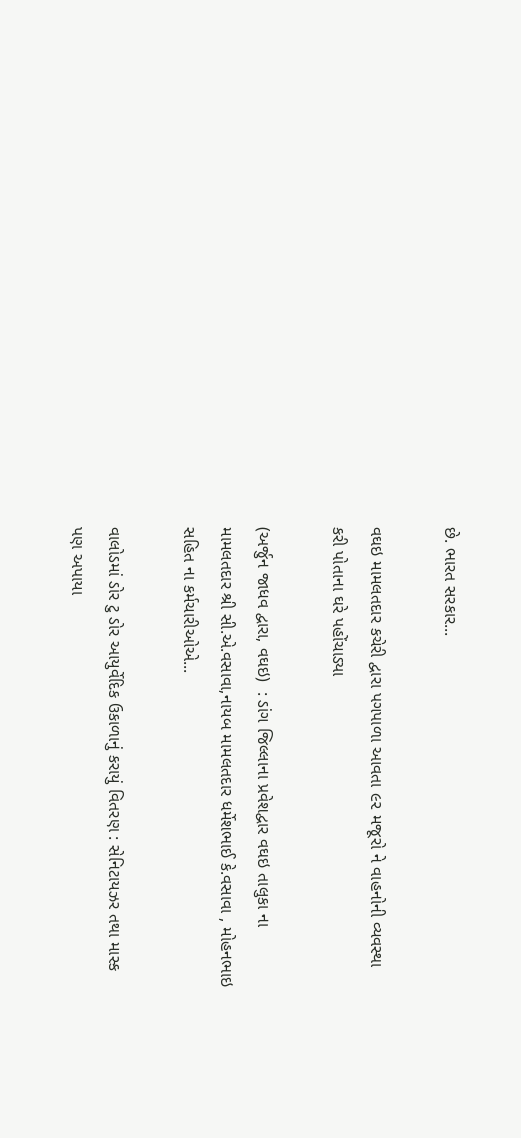છે. ભારત સરકાર...

વઘઇ મામલતદાર કચેરી દ્વારા પગપાળા આવતા ૯૨ મજૂરો ને વાહનોની વ્યવસ્થા કરી પોતાના ઘરે પહોંચાડ્યા

(અર્જુન જાધવ દ્વારા, વઘઇ)  : ડાંગ જિલ્લાના પ્રવેશદ્વાર વઘઇ તાલુકા ના મામલતદાર શ્રી સી.એ.વસાવા,નાયબ મામલતદાર ધર્મેશભાઈ કે.વસાવા , મોહનભાઇ સહિત ના કર્મચારીઓએ...

વાલોડમાં ડોર ટુ ડોર આયુર્વેદિક ઉકાળાનું કરાયું વિતરણ : સેનિટાયઝર તથા માસ્ક પણ અપાયા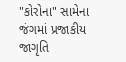"કોરોના" સામેના જંગમાં પ્રજાકીય જાગૃતિ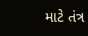માટે તંત્ર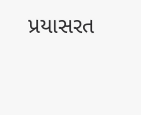પ્રયાસરત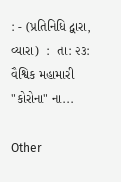: - (પ્રતિનિધિ દ્વારા, વ્યારા)  :  તા: ૨૩: વૈશ્વિક મહામારી "કોરોના" ના...

Other